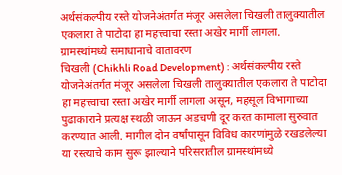अर्थसंकल्पीय रस्ते योजनेअंतर्गत मंजूर असलेला चिखली तालुक्यातील एकलारा ते पाटोदा हा महत्त्वाचा रस्ता अखेर मार्गी लागला.
ग्रामस्थांमध्ये समाधानाचे वातावरण
चिखली (Chikhli Road Development) : अर्थसंकल्पीय रस्ते योजनेअंतर्गत मंजूर असलेला चिखली तालुक्यातील एकलारा ते पाटोदा हा महत्त्वाचा रस्ता अखेर मार्गी लागला असून, महसूल विभागाच्या पुढाकाराने प्रत्यक्ष स्थळी जाऊन अडचणी दूर करत कामाला सुरुवात करण्यात आली. मागील दोन वर्षांपासून विविध कारणांमुळे रखडलेल्या या रस्त्याचे काम सुरू झाल्याने परिसरातील ग्रामस्थांमध्ये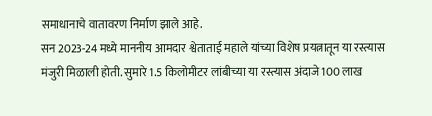समाधानाचे वातावरण निर्माण झाले आहे.
सन 2023-24 मध्ये माननीय आमदार श्वेताताई महाले यांच्या विशेष प्रयत्नातून या रस्त्यास मंजुरी मिळाली होती. सुमारे 1.5 किलोमीटर लांबीच्या या रस्त्यास अंदाजे 100 लाख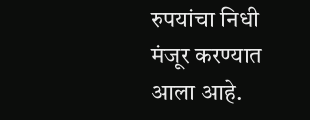रुपयांचा निधी मंजूर करण्यात आला आहे.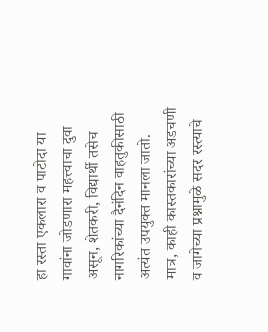हा रस्ता एकलारा व पाटोदा या गावांना जोडणारा महत्त्वाचा दुवा असून, शेतकरी, विद्यार्थी तसेच नागरिकांच्या दैनंदिन वाहतुकीसाठी अत्यंत उपयुक्त मानला जातो.
मात्र, काही कास्तकारांच्या अडचणी व जागेच्या प्रश्नामुळे सदर रस्त्याचे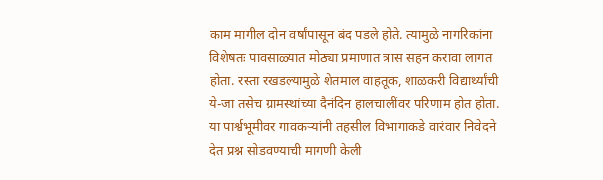काम मागील दोन वर्षांपासून बंद पडले होते. त्यामुळे नागरिकांना विशेषतः पावसाळ्यात मोठ्या प्रमाणात त्रास सहन करावा लागत होता. रस्ता रखडल्यामुळे शेतमाल वाहतूक, शाळकरी विद्यार्थ्यांची ये-जा तसेच ग्रामस्थांच्या दैनंदिन हालचालींवर परिणाम होत होता.
या पार्श्वभूमीवर गावकऱ्यांनी तहसील विभागाकडे वारंवार निवेदने देत प्रश्न सोडवण्याची मागणी केली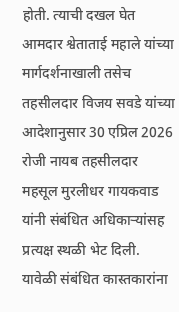होती. त्याची दखल घेत आमदार श्वेताताई महाले यांच्या मार्गदर्शनाखाली तसेच तहसीलदार विजय सवडे यांच्या आदेशानुसार 30 एप्रिल 2026 रोजी नायब तहसीलदार महसूल मुरलीधर गायकवाड यांनी संबंधित अधिकाऱ्यांसह प्रत्यक्ष स्थळी भेट दिली.
यावेळी संबंधित कास्तकारांना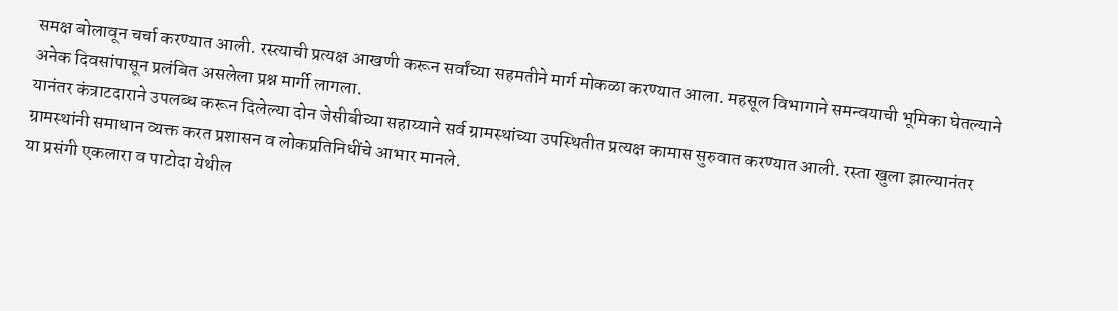समक्ष बोलावून चर्चा करण्यात आली. रस्त्याची प्रत्यक्ष आखणी करून सर्वांच्या सहमतीने मार्ग मोकळा करण्यात आला. महसूल विभागाने समन्वयाची भूमिका घेतल्याने अनेक दिवसांपासून प्रलंबित असलेला प्रश्न मार्गी लागला.
यानंतर कंत्राटदाराने उपलब्ध करून दिलेल्या दोन जेसीबीच्या सहाय्याने सर्व ग्रामस्थांच्या उपस्थितीत प्रत्यक्ष कामास सुरुवात करण्यात आली. रस्ता खुला झाल्यानंतर ग्रामस्थांनी समाधान व्यक्त करत प्रशासन व लोकप्रतिनिधींचे आभार मानले.
या प्रसंगी एकलारा व पाटोदा येथील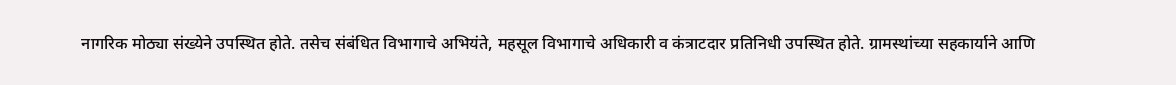नागरिक मोठ्या संख्येने उपस्थित होते. तसेच संबंधित विभागाचे अभियंते, महसूल विभागाचे अधिकारी व कंत्राटदार प्रतिनिधी उपस्थित होते. ग्रामस्थांच्या सहकार्याने आणि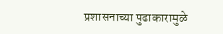प्रशासनाच्या पुढाकारामुळे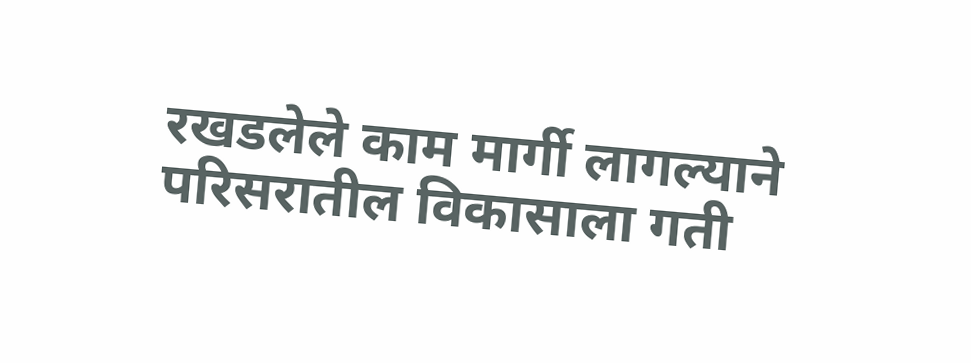रखडलेले काम मार्गी लागल्याने परिसरातील विकासाला गती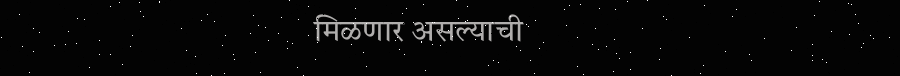मिळणार असल्याची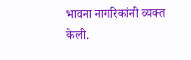भावना नागरिकांनी व्यक्त केली.